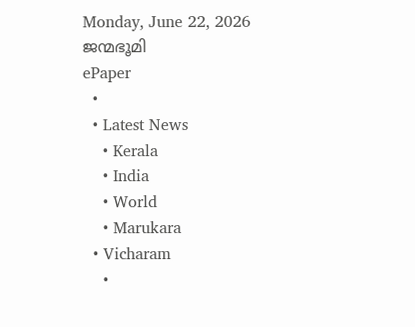Monday, June 22, 2026
ജന്മഭൂമി
ePaper
  •
  • Latest News
    • Kerala
    • India
    • World
    • Marukara
  • Vicharam
    •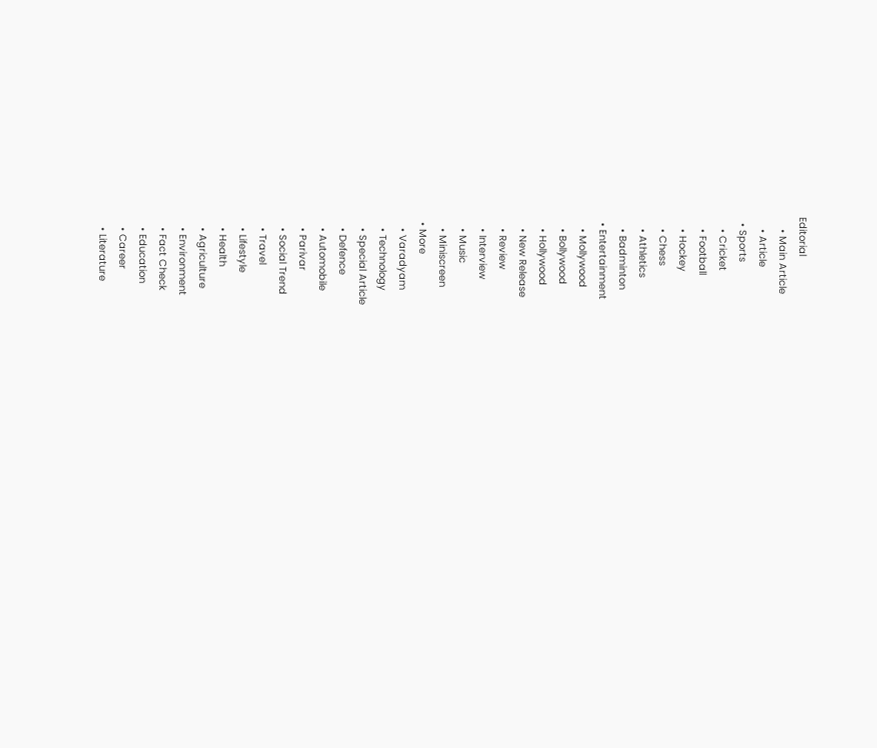Editorial
    • Main Article
    • Article
  • Sports
    • Cricket
    • Football
    • Hockey
    • Chess
    • Athletics
    • Badminton
  • Entertainment
    • Mollywood
    • Bollywood
    • Hollywood
    • New Release
    • Review
    • Interview
    • Music
    • Miniscreen
  • More
    • Varadyam
    • Technology
    • Special Article
    • Defence
    • Automobile
    • Parivar
    • Social Trend
    • Travel
    • Lifestyle
    • Health
    • Agriculture
    • Environment
    • Fact Check
    • Education
    • Career
    • Literature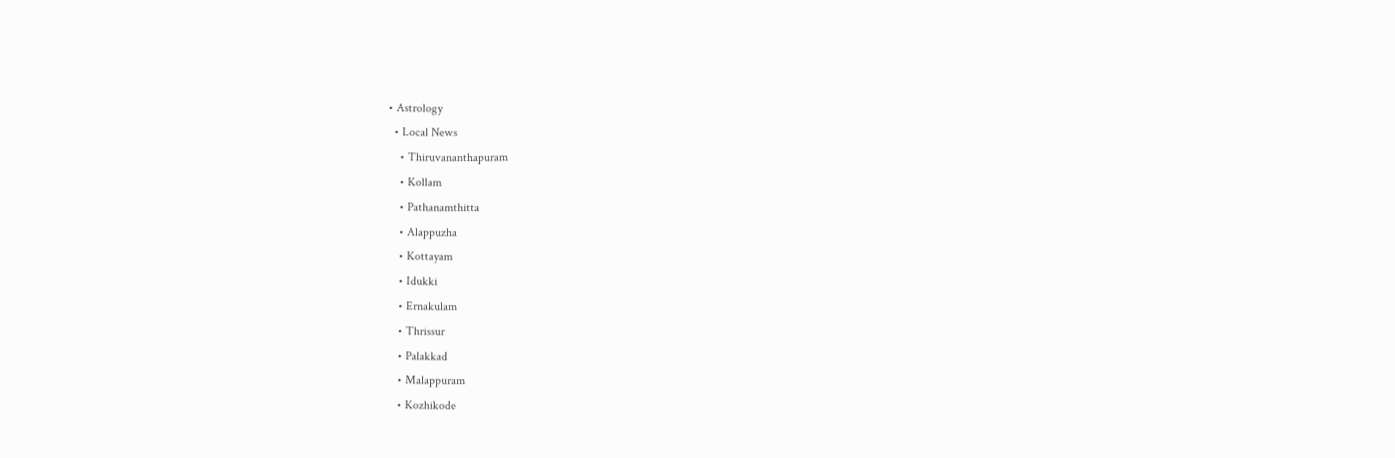• Astrology
  • Local News
    • Thiruvananthapuram
    • Kollam
    • Pathanamthitta
    • Alappuzha
    • Kottayam
    • Idukki
    • Ernakulam
    • Thrissur
    • Palakkad
    • Malappuram
    • Kozhikode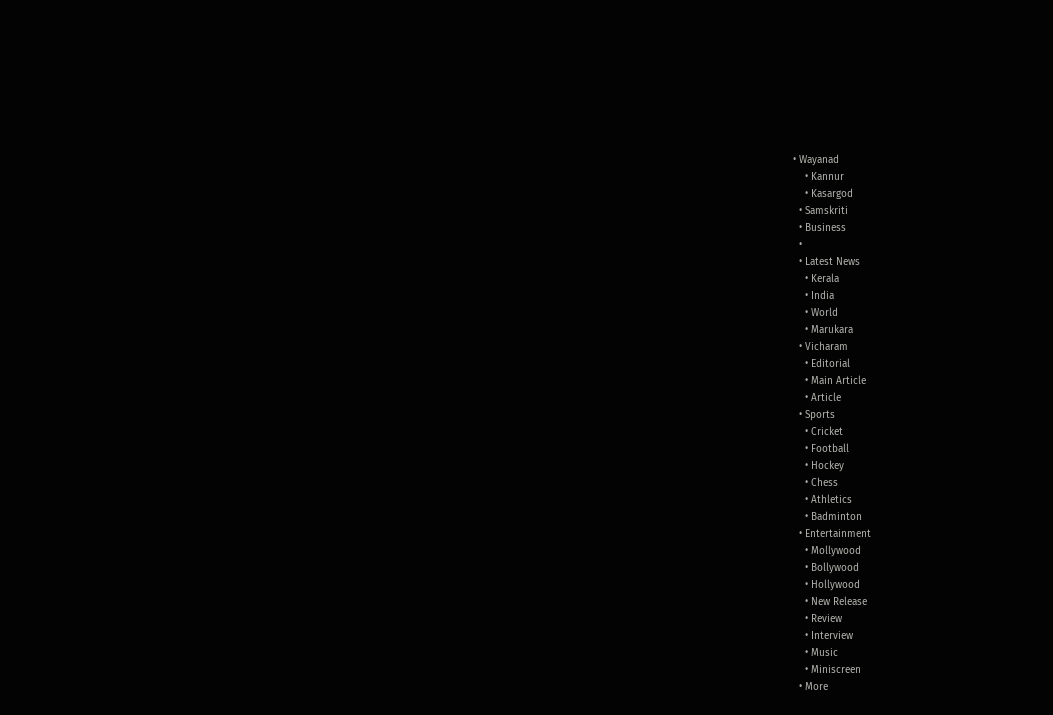• Wayanad
    • Kannur
    • Kasargod
  • Samskriti
  • Business
  •
  • Latest News
    • Kerala
    • India
    • World
    • Marukara
  • Vicharam
    • Editorial
    • Main Article
    • Article
  • Sports
    • Cricket
    • Football
    • Hockey
    • Chess
    • Athletics
    • Badminton
  • Entertainment
    • Mollywood
    • Bollywood
    • Hollywood
    • New Release
    • Review
    • Interview
    • Music
    • Miniscreen
  • More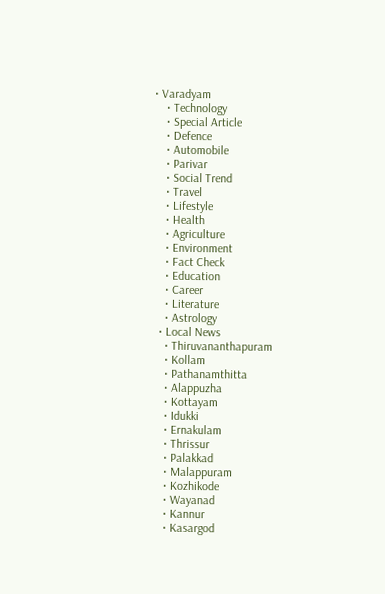• Varadyam
    • Technology
    • Special Article
    • Defence
    • Automobile
    • Parivar
    • Social Trend
    • Travel
    • Lifestyle
    • Health
    • Agriculture
    • Environment
    • Fact Check
    • Education
    • Career
    • Literature
    • Astrology
  • Local News
    • Thiruvananthapuram
    • Kollam
    • Pathanamthitta
    • Alappuzha
    • Kottayam
    • Idukki
    • Ernakulam
    • Thrissur
    • Palakkad
    • Malappuram
    • Kozhikode
    • Wayanad
    • Kannur
    • Kasargod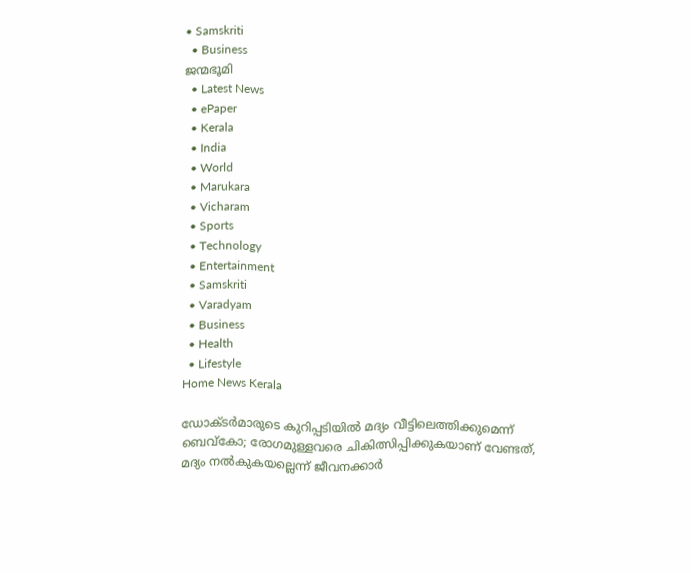• Samskriti
  • Business
ജന്മഭൂമി
  • Latest News
  • ePaper
  • Kerala
  • India
  • World
  • Marukara
  • Vicharam
  • Sports
  • Technology
  • Entertainment
  • Samskriti
  • Varadyam
  • Business
  • Health
  • Lifestyle
Home News Kerala

ഡോക്ടര്‍മാരുടെ കുറിപ്പടിയില്‍ മദ്യം വീട്ടിലെത്തിക്കുമെന്ന്‌ ബെവ്‌കോ; രോഗമുള്ളവരെ ചികിത്സിപ്പിക്കുകയാണ് വേണ്ടത്, മദ്യം നല്‍കുകയല്ലെന്ന് ജീവനക്കാര്‍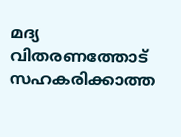മദ്യ വിതരണത്തോട് സഹകരിക്കാത്ത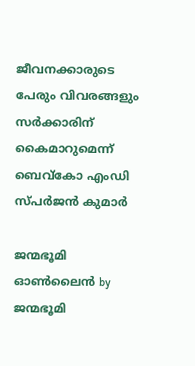ജീവനക്കാരുടെ പേരും വിവരങ്ങളും സര്‍ക്കാരിന് കൈമാറുമെന്ന് ബെവ്കോ എംഡി സ്പര്‍ജന്‍ കുമാര്‍

ജന്മഭൂമി ഓണ്‍ലൈന്‍ by ജന്മഭൂമി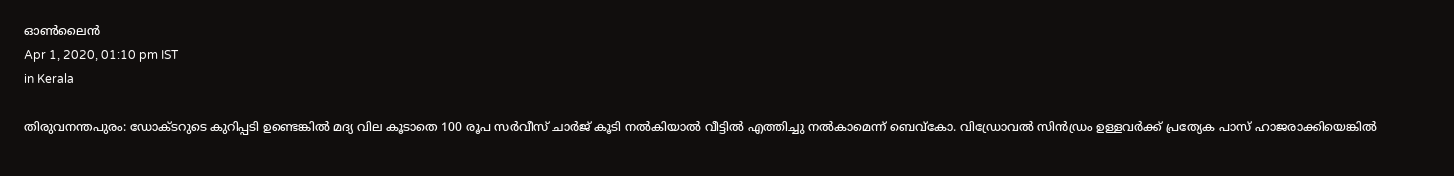ഓണ്‍ലൈന്‍
Apr 1, 2020, 01:10 pm IST
in Kerala

തിരുവനന്തപുരം: ഡോക്ടറുടെ കുറിപ്പടി ഉണ്ടെങ്കില്‍ മദ്യ വില കൂടാതെ 100 രൂപ സര്‍വീസ് ചാര്‍ജ് കൂടി നല്‍കിയാല്‍ വീട്ടില്‍ എത്തിച്ചു നല്‍കാമെന്ന് ബെവ്‌കോ. വിഡ്രോവല്‍ സിന്‍ഡ്രം ഉള്ളവര്‍ക്ക് പ്രത്യേക പാസ് ഹാജരാക്കിയെങ്കില്‍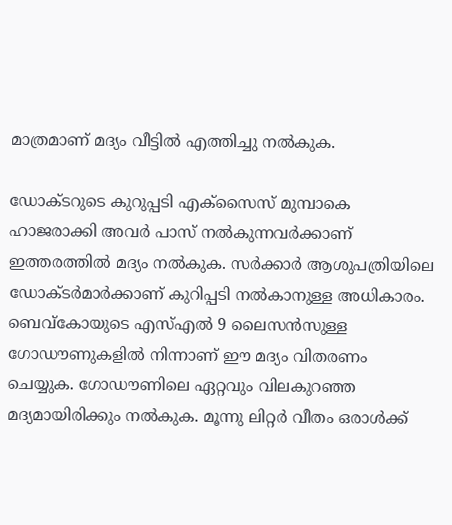മാത്രമാണ് മദ്യം വീട്ടില്‍ എത്തിച്ചു നല്‍കുക.

ഡോക്ടറുടെ കുറുപ്പടി എക്‌സൈസ് മുമ്പാകെ ഹാജരാക്കി അവര്‍ പാസ് നല്‍കുന്നവര്‍ക്കാണ് ഇത്തരത്തില്‍ മദ്യം നല്‍കുക. സര്‍ക്കാര്‍ ആശുപത്രിയിലെ ഡോക്ടര്‍മാര്‍ക്കാണ് കുറിപ്പടി നല്‍കാനുള്ള അധികാരം. ബെവ്‌കോയുടെ എസ്എല്‍ 9 ലൈസന്‍സുള്ള ഗോഡൗണുകളില്‍ നിന്നാണ് ഈ മദ്യം വിതരണം ചെയ്യുക. ഗോഡൗണിലെ ഏറ്റവും വിലകുറഞ്ഞ മദ്യമായിരിക്കും നല്‍കുക. മൂന്നു ലിറ്റര്‍ വീതം ഒരാള്‍ക്ക്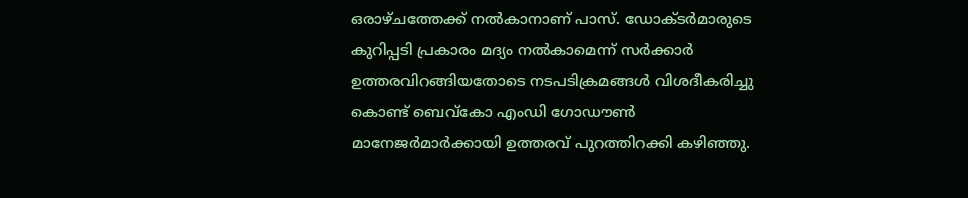ഒരാഴ്ചത്തേക്ക് നല്‍കാനാണ് പാസ്. ഡോക്ടര്‍മാരുടെ കുറിപ്പടി പ്രകാരം മദ്യം നല്‍കാമെന്ന്‌ സര്‍ക്കാര്‍ ഉത്തരവിറങ്ങിയതോടെ നടപടിക്രമങ്ങള്‍ വിശദീകരിച്ചു കൊണ്ട് ബെവ്കോ എംഡി ഗോഡൗണ്‍ മാനേജര്‍മാര്‍ക്കായി ഉത്തരവ് പുറത്തിറക്കി കഴിഞ്ഞു.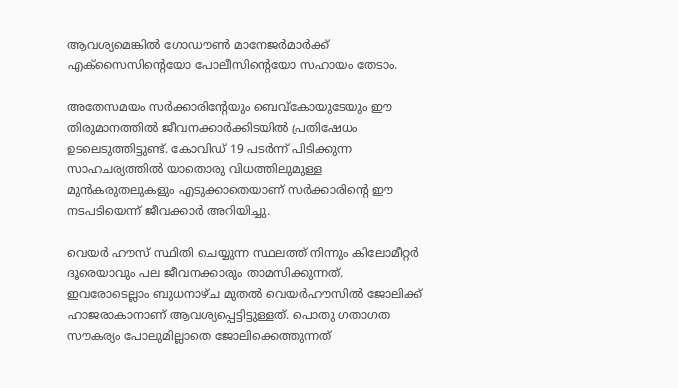ആവശ്യമെങ്കില്‍ ഗോഡൗണ്‍ മാനേജര്‍മാര്‍ക്ക് എക്സൈസിന്റെയോ പോലീസിന്റെയോ സഹായം തേടാം.

അതേസമയം സര്‍ക്കാരിന്റേയും ബെവ്‌കോയുടേയും ഈ തിരുമാനത്തില്‍ ജീവനക്കാര്‍ക്കിടയില്‍ പ്രതിഷേധം ഉടലെടുത്തിട്ടുണ്ട്. കോവിഡ് 19 പടര്‍ന്ന് പിടിക്കുന്ന സാഹചര്യത്തില്‍ യാതൊരു വിധത്തിലുമുള്ള മുന്‍കരുതലുകളും എടുക്കാതെയാണ് സര്‍ക്കാരിന്റെ ഈ നടപടിയെന്ന് ജീവക്കാര്‍ അറിയിച്ചു.

വെയര്‍ ഹൗസ് സ്ഥിതി ചെയ്യുന്ന സ്ഥലത്ത് നിന്നും കിലോമീറ്റര്‍ ദൂരെയാവും പല ജീവനക്കാരും താമസിക്കുന്നത്. ഇവരോടെല്ലാം ബുധനാഴ്ച മുതല്‍ വെയര്‍ഹൗസില്‍ ജോലിക്ക് ഹാജരാകാനാണ് ആവശ്യപ്പെട്ടിട്ടുള്ളത്. പൊതു ഗതാഗത സൗകര്യം പോലുമില്ലാതെ ജോലിക്കെത്തുന്നത്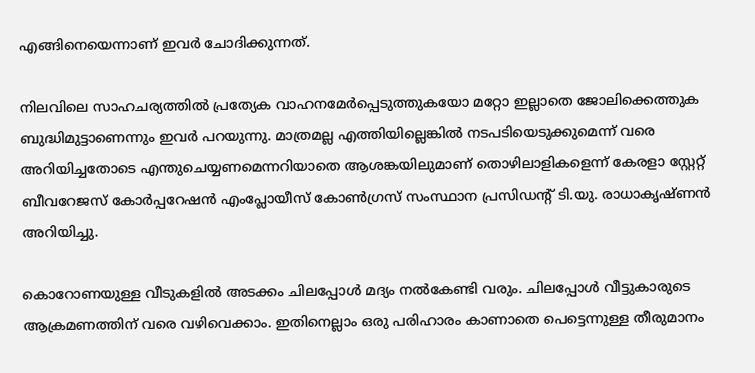എങ്ങിനെയെന്നാണ് ഇവര്‍ ചോദിക്കുന്നത്.

നിലവിലെ സാഹചര്യത്തില്‍ പ്രത്യേക വാഹനമേര്‍പ്പെടുത്തുകയോ മറ്റോ ഇല്ലാതെ ജോലിക്കെത്തുക ബുദ്ധിമുട്ടാണെന്നും ഇവര്‍ പറയുന്നു. മാത്രമല്ല എത്തിയില്ലെങ്കില്‍ നടപടിയെടുക്കുമെന്ന് വരെ അറിയിച്ചതോടെ എന്തുചെയ്യണമെന്നറിയാതെ ആശങ്കയിലുമാണ് തൊഴിലാളികളെന്ന് കേരളാ സ്റ്റേറ്റ് ബീവറേജസ് കോര്‍പ്പറേഷന്‍ എംപ്ലോയീസ് കോണ്‍ഗ്രസ് സംസ്ഥാന പ്രസിഡന്റ് ടി.യു. രാധാകൃഷ്ണന്‍ അറിയിച്ചു.

കൊറോണയുള്ള വീടുകളില്‍ അടക്കം ചിലപ്പോള്‍ മദ്യം നല്‍കേണ്ടി വരും. ചിലപ്പോള്‍ വീട്ടുകാരുടെ ആക്രമണത്തിന് വരെ വഴിവെക്കാം. ഇതിനെല്ലാം ഒരു പരിഹാരം കാണാതെ പെട്ടെന്നുള്ള തീരുമാനം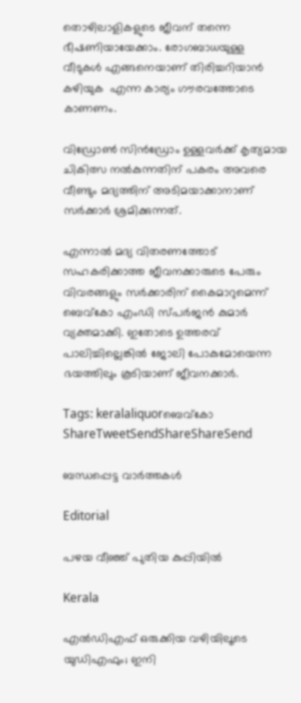തൊഴിലാളികളുടെ ജീവന് തന്നെ ഭീഷണിയായേക്കാം. രോഗബാധയുള്ള വീടുകള്‍ എങ്ങനെയാണ് തിരിച്ചറിയാന്‍ കഴിയുക  എന്ന കാര്യം ഗൗരവത്തോടെ കാണണം.

വിഡ്രോണ്‍ സിന്‍ഡ്രോം ഉള്ളവര്‍ക്ക് കൃത്യമായ ചികിത്സ നല്‍കുന്നതിന് പകരം അവരെ വീണ്ടും മദ്യത്തിന് അടിമയാക്കാനാണ് സര്‍ക്കാര്‍ ശ്രമിക്കുന്നത്.

എന്നാല്‍ മദ്യ വിതരണത്തോട് സഹകരിക്കാത്ത ജീവനക്കാരുടെ പേരും വിവരങ്ങളും സര്‍ക്കാരിന് കൈമാറുമെന്ന് ബെവ്കോ എംഡി സ്പര്‍ജന്‍ കുമാര്‍ വ്യക്തമാക്കി. ഇതോടെ ഉത്തരവ് പാലിച്ചില്ലെങ്കില്‍ ജോലി പോകുമോയെന്ന ഭയത്തിലും കൂടിയാണ് ജീവനക്കാര്‍.

Tags: keralaliquorബെവ്‌കോ
ShareTweetSendShareShareSend

ബന്ധപ്പെട്ട വാര്‍ത്തകള്‍

Editorial

പഴയ വീഞ്ഞ് പുതിയ കുപ്പിയിൽ

Kerala

എല്‍ഡിഎഫ് ഒരുക്കിയ വഴിയിലൂടെ യുഡിഎഫും; ഇനി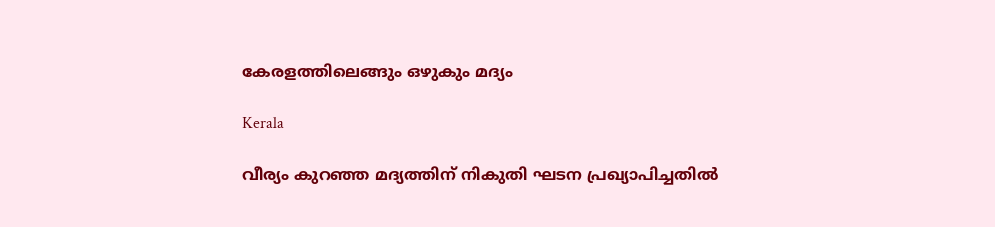കേരളത്തിലെങ്ങും ഒഴുകും മദ്യം

Kerala

വീര്യം കുറഞ്ഞ മദ്യത്തിന് നികുതി ഘടന പ്രഖ്യാപിച്ചതില്‍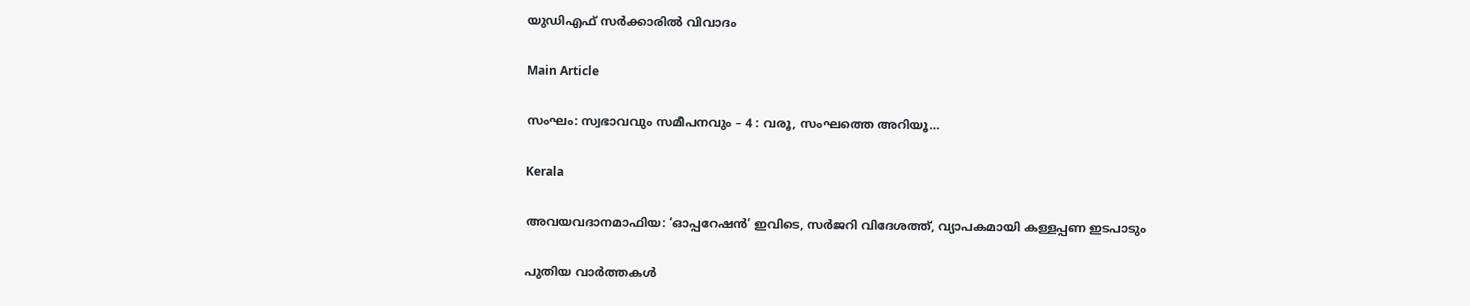യുഡിഎഫ് സര്‍ക്കാരില്‍ വിവാദം

Main Article

സംഘം: സ്വഭാവവും സമീപനവും – 4 : വരൂ, സംഘത്തെ അറിയൂ…

Kerala

അവയവദാനമാഫിയ: ‘ഓപ്പറേഷന്‍’ ഇവിടെ, സര്‍ജറി വിദേശത്ത്, വ്യാപകമായി കള്ളപ്പണ ഇടപാടും

പുതിയ വാര്‍ത്തകള്‍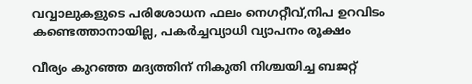വവ്വാലുകളുടെ പരിശോധന ഫലം നെഗറ്റീവ്,നിപ ഉറവിടം കണ്ടെത്താനായില്ല, പകര്‍ച്ചവ്യാധി വ്യാപനം രൂക്ഷം

വീര്യം കുറഞ്ഞ മദ്യത്തിന് നികുതി നിശ്ചയിച്ച ബജറ്റ്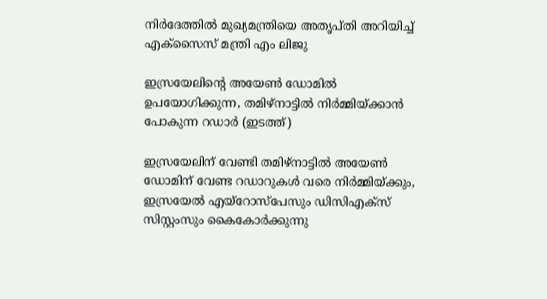നിര്‍ദേത്തില്‍ മുഖ്യമന്ത്രിയെ അതൃപ്തി അറിയിച്ച് എക്‌സൈസ് മന്ത്രി എം ലിജു

ഇസ്രയേലിന്‍റെ അയേണ്‍ ഡോമില്‍ ഉപയോഗിക്കുന്ന, തമിഴ്നാട്ടില്‍ നിര്‍മ്മിയ്ക്കാന്‍ പോകുന്ന റഡാര്‍ (ഇടത്ത്)

ഇസ്രയേലിന് വേണ്ടി തമിഴ്നാട്ടില്‍ അയേണ്‍ ഡോമിന് വേണ്ട റഡാറുകള്‍ വരെ നിര്‍മ്മിയ്‌ക്കും, ഇസ്രയേല്‍ എയ്റോസ്പേസും ഡിസിഎക്സ് സിസ്റ്റംസും കൈകോര്‍ക്കുന്നു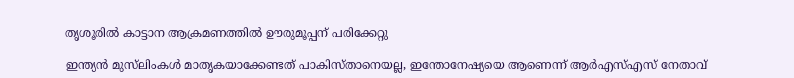തൃശൂരില്‍ കാട്ടാന ആക്രമണത്തില്‍ ഊരുമൂപ്പന് പരിക്കേറ്റു

ഇന്ത്യൻ മുസ്‌ലിംകള്‍ മാതൃകയാക്കേണ്ടത് പാകിസ്താനെയല്ല, ഇന്തോനേഷ്യയെ ആണെന്ന് ആര്‍എസ്‌എസ് നേതാവ്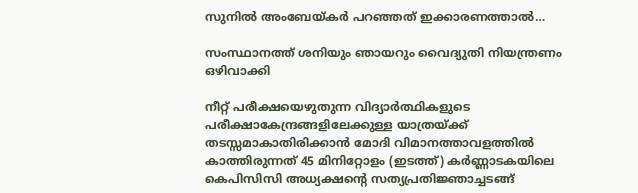സുനില്‍ അംബേയ്‌കര്‍ പറഞ്ഞത് ഇക്കാരണത്താല്‍…

സംസ്ഥാനത്ത് ശനിയും ഞായറും വൈദ്യുതി നിയന്ത്രണം ഒഴിവാക്കി

നീറ്റ് പരീക്ഷയെഴുതുന്ന വിദ്യാര്‍ത്ഥികളുടെ പരീക്ഷാകേന്ദ്രങ്ങളിലേക്കുള്ള യാത്രയ്ക്ക് തടസ്സമാകാതിരിക്കാന്‍ മോദി വിമാനത്താവളത്തില്‍ കാത്തിരുന്നത് 45 മിനിറ്റോളം (ഇടത്ത്) കര്‍ണ്ണാടകയിലെ കെപിസിസി അധ്യക്ഷന്‍റെ സത്യപ്രതിജ്ഞാച്ചടങ്ങ്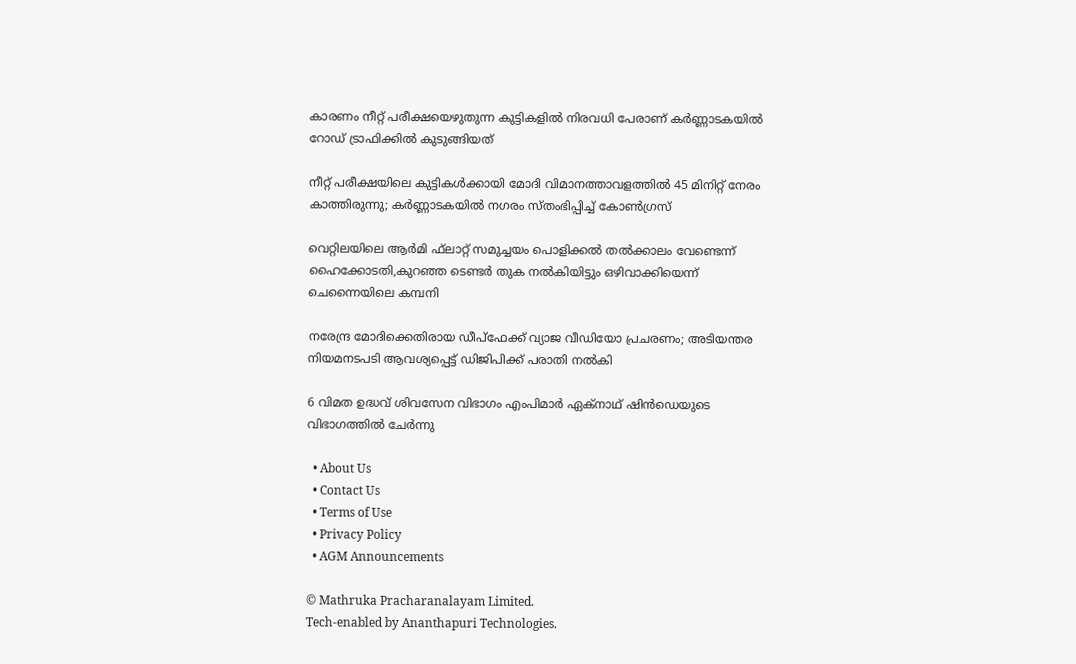കാരണം നീറ്റ് പരീക്ഷയെഴുതുന്ന കുട്ടികളില്‍ നിരവധി പേരാണ് കര്‍ണ്ണാടകയില്‍ റോഡ് ട്രാഫിക്കില്‍ കുടുങ്ങിയത്

നീറ്റ് പരീക്ഷയിലെ കുട്ടികള്‍ക്കായി മോദി വിമാനത്താവളത്തില്‍ 45 മിനിറ്റ് നേരം കാത്തിരുന്നു; കര്‍ണ്ണാടകയില്‍ നഗരം സ്തംഭിപ്പിച്ച് കോണ്‍ഗ്രസ്

വെറ്റിലയിലെ ആര്‍മി ഫ്‌ലാറ്റ് സമുച്ചയം പൊളിക്കല്‍ തല്‍ക്കാലം വേണ്ടെന്ന് ഹൈക്കോടതി,കുറഞ്ഞ ടെണ്ടര്‍ തുക നല്‍കിയിട്ടും ഒഴിവാക്കിയെന്ന് ചെന്നൈയിലെ കമ്പനി

നരേന്ദ്ര മോദിക്കെതിരായ ഡീപ്ഫേക്ക് വ്യാജ വീഡിയോ പ്രചരണം; അടിയന്തര നിയമനടപടി ആവശ്യപ്പെട്ട് ഡിജിപിക്ക് പരാതി നല്‍കി

6 വിമത ഉദ്ധവ് ശിവസേന വിഭാഗം എംപിമാർ ഏക്‌നാഥ് ഷിൻഡെയുടെ വിഭാഗത്തിൽ ചേർന്നു

  • About Us
  • Contact Us
  • Terms of Use
  • Privacy Policy
  • AGM Announcements

© Mathruka Pracharanalayam Limited.
Tech-enabled by Ananthapuri Technologies.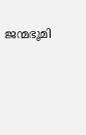ജന്മഭൂമി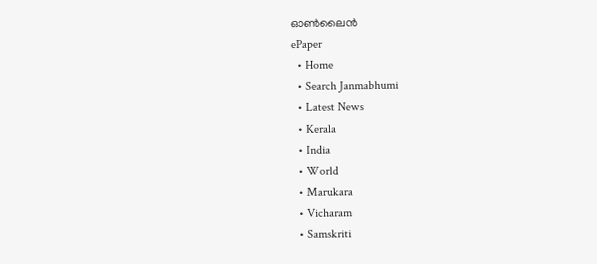ഓണ്‍ലൈന്‍
ePaper
  • Home
  • Search Janmabhumi
  • Latest News
  • Kerala
  • India
  • World
  • Marukara
  • Vicharam
  • Samskriti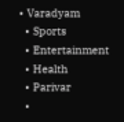• Varadyam
  • Sports
  • Entertainment
  • Health
  • Parivar
  •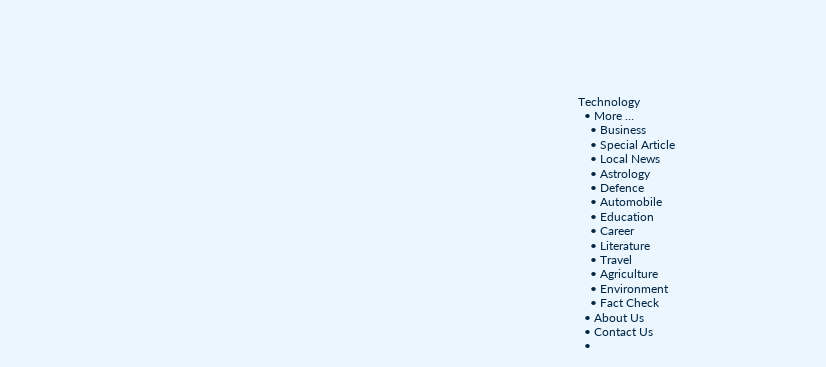Technology
  • More …
    • Business
    • Special Article
    • Local News
    • Astrology
    • Defence
    • Automobile
    • Education
    • Career
    • Literature
    • Travel
    • Agriculture
    • Environment
    • Fact Check
  • About Us
  • Contact Us
  •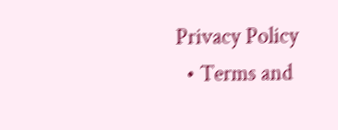Privacy Policy
  • Terms and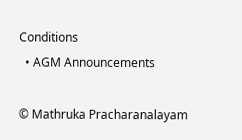Conditions
  • AGM Announcements

© Mathruka Pracharanalayam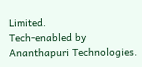Limited.
Tech-enabled by Ananthapuri Technologies.